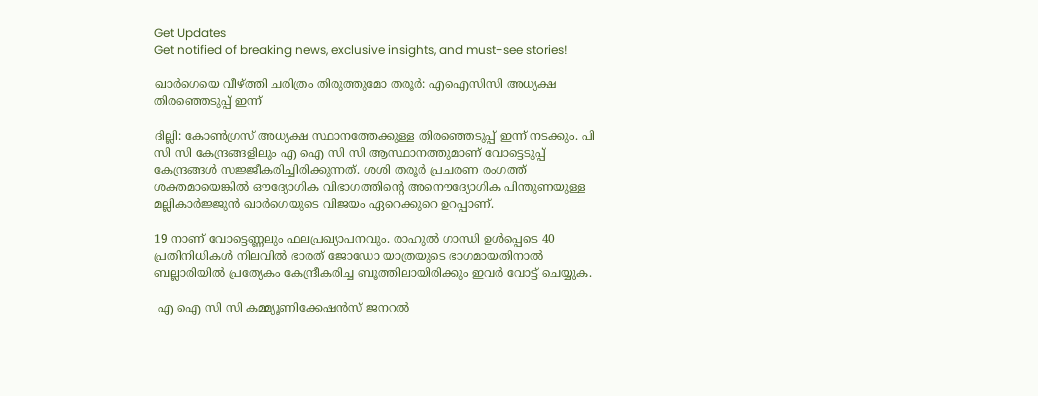Get Updates
Get notified of breaking news, exclusive insights, and must-see stories!

ഖാർഗെയെ വീഴ്ത്തി ചരിത്രം തിരുത്തുമോ തരൂർ: എഐസിസി അധ്യക്ഷ തിരഞ്ഞെടുപ്പ് ഇന്ന്

ദില്ലി: കോണ്‍ഗ്രസ് അധ്യക്ഷ സ്ഥാനത്തേക്കുള്ള തിരഞ്ഞെടുപ്പ് ഇന്ന് നടക്കും. പി സി സി കേന്ദ്രങ്ങളിലും എ ഐ സി സി ആസ്ഥാനത്തുമാണ് വോട്ടെടുപ്പ് കേന്ദ്രങ്ങള്‍ സജ്ജീകരിച്ചിരിക്കുന്നത്. ശശി തരൂർ പ്രചരണ രംഗത്ത് ശക്തമായെങ്കില്‍ ഔദ്യോഗിക വിഭാഗത്തിന്റെ അനൌദ്യോഗിക പിന്തുണയുള്ള മല്ലികാർജ്ജുന്‍ ഖാർഗെയുടെ വിജയം ഏറെക്കുറെ ഉറപ്പാണ്.

19 നാണ് വോട്ടെണ്ണലും ഫലപ്രഖ്യാപനവും. രാഹുൽ ഗാന്ധി ഉൾപ്പെടെ 40 പ്രതിനിധികൾ നിലവിൽ ഭാരത് ജോഡോ യാത്രയുടെ ഭാഗമായതിനാല്‍ ബല്ലാരിയിൽ പ്രത്യേകം കേന്ദ്രീകരിച്ച ബൂത്തിലായിരിക്കും ഇവർ വോട്ട് ചെയ്യുക.

 എ ഐ സി സി കമ്മ്യൂണിക്കേഷൻസ് ജനറൽ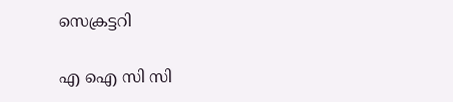സെക്രട്ടറി

എ ഐ സി സി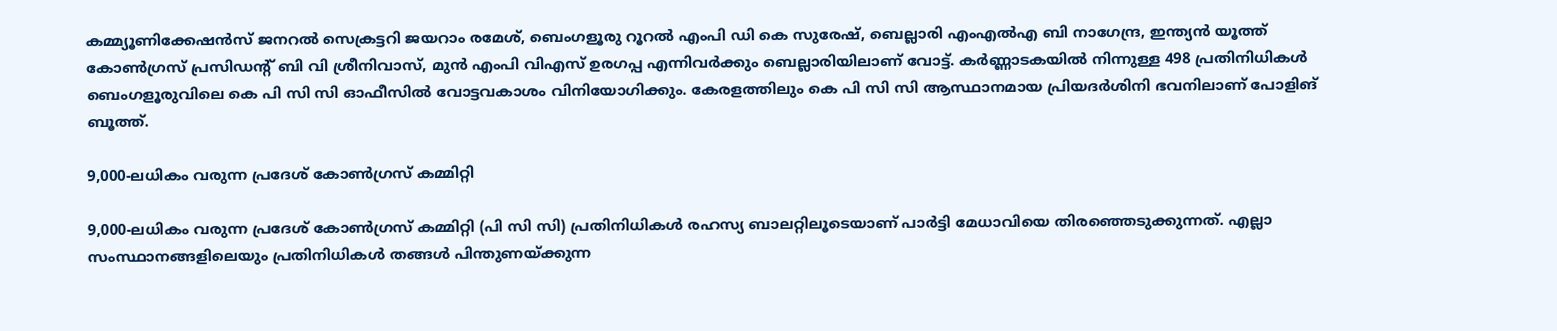കമ്മ്യൂണിക്കേഷൻസ് ജനറൽ സെക്രട്ടറി ജയറാം രമേശ്, ബെംഗളൂരു റൂറൽ എംപി ഡി കെ സുരേഷ്, ബെല്ലാരി എംഎൽഎ ബി നാഗേന്ദ്ര, ഇന്ത്യൻ യൂത്ത് കോൺഗ്രസ് പ്രസിഡന്റ് ബി വി ശ്രീനിവാസ്, മുന്‍ എംപി വിഎസ് ഉരഗപ്പ എന്നിവർക്കും ബെല്ലാരിയിലാണ് വോട്ട്. കർണ്ണാടകയില്‍ നിന്നുള്ള 498 പ്രതിനിധികൾ ബെംഗളൂരുവിലെ കെ പി സി സി ഓഫീസിൽ വോട്ടവകാശം വിനിയോഗിക്കും. കേരളത്തിലും കെ പി സി സി ആസ്ഥാനമായ പ്രിയദർശിനി ഭവനിലാണ് പോളിങ് ബൂത്ത്.

9,000-ലധികം വരുന്ന പ്രദേശ് കോൺഗ്രസ് കമ്മിറ്റി

9,000-ലധികം വരുന്ന പ്രദേശ് കോൺഗ്രസ് കമ്മിറ്റി (പി സി സി) പ്രതിനിധികൾ രഹസ്യ ബാലറ്റിലൂടെയാണ് പാർട്ടി മേധാവിയെ തിരഞ്ഞെടുക്കുന്നത്. എല്ലാ സംസ്ഥാനങ്ങളിലെയും പ്രതിനിധികൾ തങ്ങൾ പിന്തുണയ്ക്കുന്ന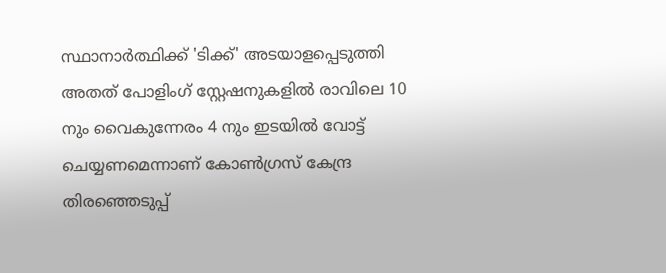സ്ഥാനാർത്ഥിക്ക് 'ടിക്ക്' അടയാളപ്പെടുത്തി അതത് പോളിംഗ് സ്റ്റേഷനുകളിൽ രാവിലെ 10 നും വൈകുന്നേരം 4 നും ഇടയിൽ വോട്ട് ചെയ്യണമെന്നാണ് കോൺഗ്രസ് കേന്ദ്ര തിരഞ്ഞെടുപ്പ്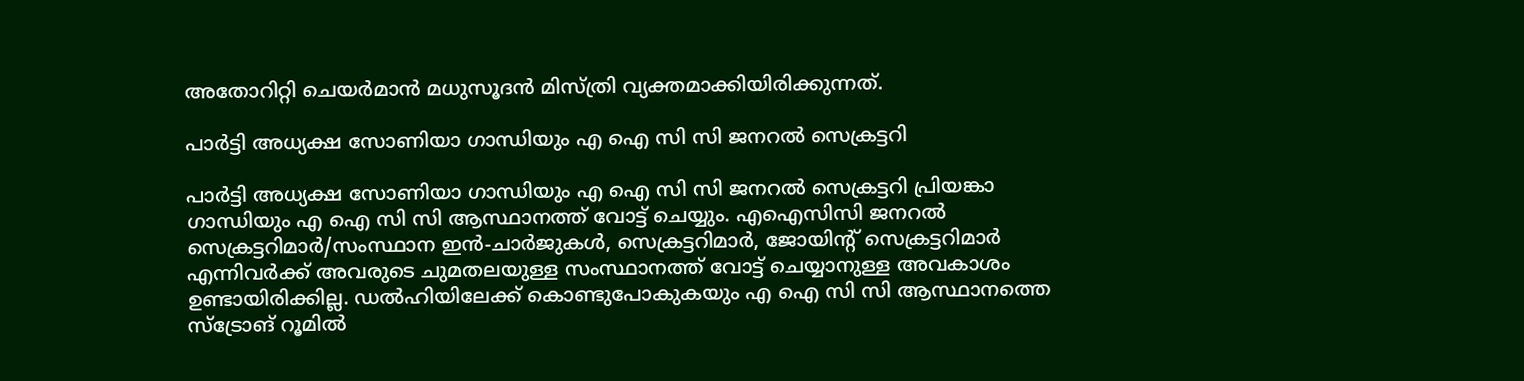അതോറിറ്റി ചെയർമാൻ മധുസൂദൻ മിസ്ത്രി വ്യക്തമാക്കിയിരിക്കുന്നത്.

പാർട്ടി അധ്യക്ഷ സോണിയാ ഗാന്ധിയും എ ഐ സി സി ജനറൽ സെക്രട്ടറി

പാർട്ടി അധ്യക്ഷ സോണിയാ ഗാന്ധിയും എ ഐ സി സി ജനറൽ സെക്രട്ടറി പ്രിയങ്കാ ഗാന്ധിയും എ ഐ സി സി ആസ്ഥാനത്ത് വോട്ട് ചെയ്യും. എഐസിസി ജനറൽ സെക്രട്ടറിമാർ/സംസ്ഥാന ഇൻ-ചാർജുകൾ, സെക്രട്ടറിമാർ, ജോയിന്റ് സെക്രട്ടറിമാർ എന്നിവർക്ക് അവരുടെ ചുമതലയുള്ള സംസ്ഥാനത്ത് വോട്ട് ചെയ്യാനുള്ള അവകാശം ഉണ്ടായിരിക്കില്ല. ഡൽഹിയിലേക്ക് കൊണ്ടുപോകുകയും എ ഐ സി സി ആസ്ഥാനത്തെ സ്‌ട്രോങ് റൂമിൽ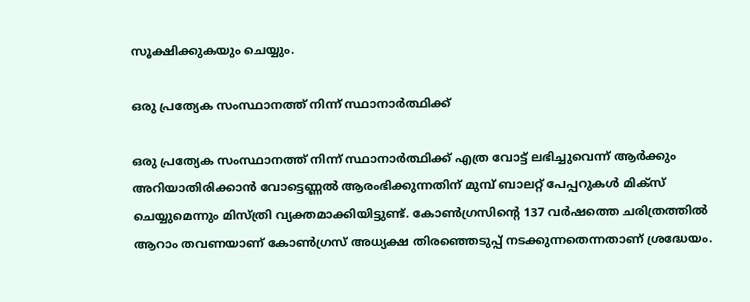സൂക്ഷിക്കുകയും ചെയ്യും.

ഒരു പ്രത്യേക സംസ്ഥാനത്ത് നിന്ന് സ്ഥാനാർത്ഥിക്ക്

ഒരു പ്രത്യേക സംസ്ഥാനത്ത് നിന്ന് സ്ഥാനാർത്ഥിക്ക് എത്ര വോട്ട് ലഭിച്ചുവെന്ന് ആർക്കും അറിയാതിരിക്കാൻ വോട്ടെണ്ണൽ ആരംഭിക്കുന്നതിന് മുമ്പ് ബാലറ്റ് പേപ്പറുകൾ മിക്സ് ചെയ്യുമെന്നും മിസ്ത്രി വ്യക്തമാക്കിയിട്ടുണ്ട്. കോൺഗ്രസിന്റെ 137 വർഷത്തെ ചരിത്രത്തിൽ ആറാം തവണയാണ് കോൺഗ്രസ് അധ്യക്ഷ തിരഞ്ഞെടുപ്പ് നടക്കുന്നതെന്നതാണ് ശ്രദ്ധേയം.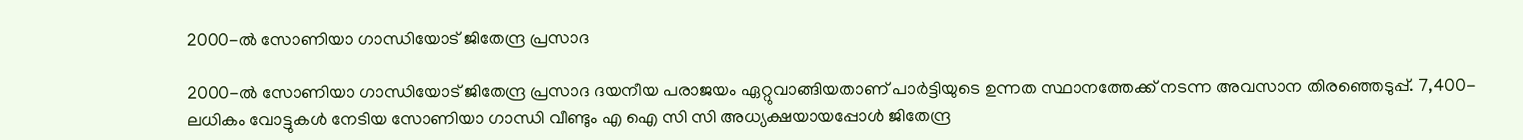2000-ൽ സോണിയാ ഗാന്ധിയോട് ജിതേന്ദ്ര പ്രസാദ

2000-ൽ സോണിയാ ഗാന്ധിയോട് ജിതേന്ദ്ര പ്രസാദ ദയനീയ പരാജയം ഏറ്റുവാങ്ങിയതാണ് പാർട്ടിയുടെ ഉന്നത സ്ഥാനത്തേക്ക് നടന്ന അവസാന തിരഞ്ഞെടുപ്പ്. 7,400-ലധികം വോട്ടുകൾ നേടിയ സോണിയാ ഗാന്ധി വീണ്ടും എ ഐ സി സി അധ്യക്ഷയായപ്പോള്‍ ജിതേന്ദ്ര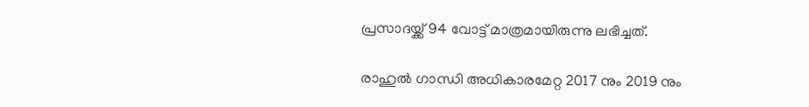പ്രസാദയ്ക്ക് 94 വോട്ട് മാത്രമായിരുന്നു ലഭിച്ചത്.

രാഹുൽ ഗാന്ധി അധികാരമേറ്റ 2017 നും 2019 നും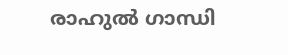രാഹുൽ ഗാന്ധി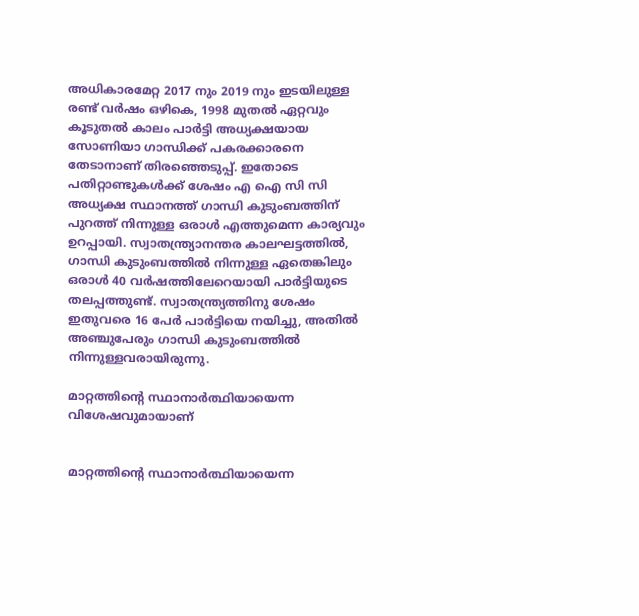അധികാരമേറ്റ 2017 നും 2019 നും ഇടയിലുള്ള രണ്ട് വർഷം ഒഴികെ, 1998 മുതൽ ഏറ്റവും കൂടുതൽ കാലം പാർട്ടി അധ്യക്ഷയായ സോണിയാ ഗാന്ധിക്ക് പകരക്കാരനെ തേടാനാണ് തിരഞ്ഞെടുപ്പ്. ഇതോടെ പതിറ്റാണ്ടുകള്‍ക്ക് ശേഷം എ ഐ സി സി അധ്യക്ഷ സ്ഥാനത്ത് ഗാന്ധി കുടുംബത്തിന് പുറത്ത് നിന്നുള്ള ഒരാള്‍ എത്തുമെന്ന കാര്യവും ഉറപ്പായി. സ്വാതന്ത്ര്യാനന്തര കാലഘട്ടത്തിൽ, ഗാന്ധി കുടുംബത്തിൽ നിന്നുള്ള ഏതെങ്കിലും ഒരാൾ 40 വർഷത്തിലേറെയായി പാർട്ടിയുടെ തലപ്പത്തുണ്ട്. സ്വാതന്ത്ര്യത്തിനു ശേഷം ഇതുവരെ 16 പേർ പാർട്ടിയെ നയിച്ചു, അതിൽ അഞ്ചുപേരും ഗാന്ധി കുടുംബത്തിൽ നിന്നുള്ളവരായിരുന്നു.

മാറ്റത്തിന്റെ സ്ഥാനാർത്ഥിയായെന്ന വിശേഷവുമായാണ്


മാറ്റത്തിന്റെ സ്ഥാനാർത്ഥിയായെന്ന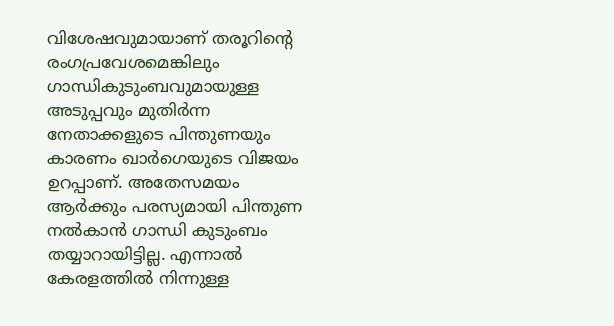വിശേഷവുമായാണ് തരൂറിന്റെ രംഗപ്രവേശമെങ്കിലും ഗാന്ധികുടുംബവുമായുള്ള അടുപ്പവും മുതിർന്ന നേതാക്കളുടെ പിന്തുണയും കാരണം ഖാർഗെയുടെ വിജയം ഉറപ്പാണ്. അതേസമയം ആർക്കും പരസ്യമായി പിന്തുണ നല്‍കാന്‍ ഗാന്ധി കുടുംബം തയ്യാറായിട്ടില്ല. എന്നാല്‍ കേരളത്തില്‍ നിന്നുള്ള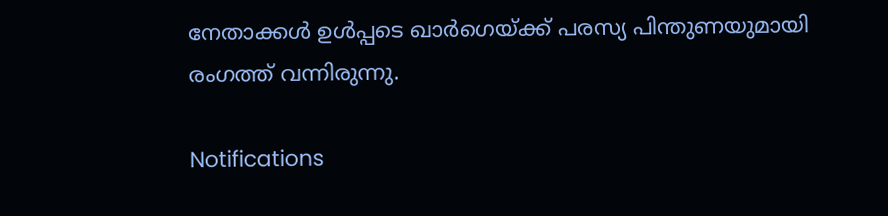നേതാക്കള്‍ ഉള്‍പ്പടെ ഖാർഗെയ്ക്ക് പരസ്യ പിന്തുണയുമായി രംഗത്ത് വന്നിരുന്നു.

Notifications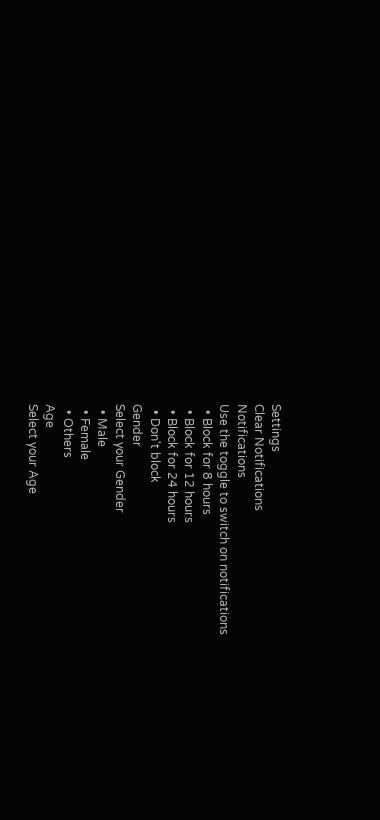Settings
Clear Notifications
Notifications
Use the toggle to switch on notifications
  • Block for 8 hours
  • Block for 12 hours
  • Block for 24 hours
  • Don't block
Gender
Select your Gender
  • Male
  • Female
  • Others
Age
Select your Age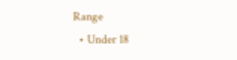Range
  • Under 18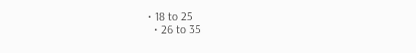• 18 to 25
  • 26 to 35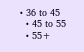• 36 to 45
  • 45 to 55
  • 55+